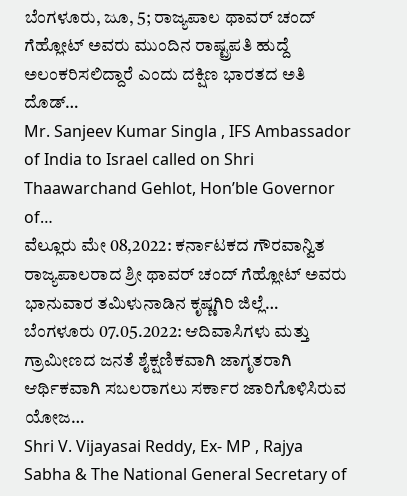ಬೆಂಗಳೂರು, ಜೂ, 5; ರಾಜ್ಯಪಾಲ ಥಾವರ್ ಚಂದ್ ಗೆಹ್ಲೋಟ್ ಅವರು ಮುಂದಿನ ರಾಷ್ಟ್ರಪತಿ ಹುದ್ದೆ ಅಲಂಕರಿಸಲಿದ್ದಾರೆ ಎಂದು ದಕ್ಷಿಣ ಭಾರತದ ಅತಿ ದೊಡ್…
Mr. Sanjeev Kumar Singla , IFS Ambassador of India to Israel called on Shri Thaawarchand Gehlot, Hon’ble Governor of…
ವೆಲ್ಲೂರು ಮೇ 08,2022: ಕರ್ನಾಟಕದ ಗೌರವಾನ್ವಿತ ರಾಜ್ಯಪಾಲರಾದ ಶ್ರೀ ಥಾವರ್ ಚಂದ್ ಗೆಹ್ಲೋಟ್ ಅವರು ಭಾನುವಾರ ತಮಿಳುನಾಡಿನ ಕೃಷ್ಣಗಿರಿ ಜಿಲ್ಲೆ…
ಬೆಂಗಳೂರು 07.05.2022: ಆದಿವಾಸಿಗಳು ಮತ್ತು ಗ್ರಾಮೀಣದ ಜನತೆ ಶೈಕ್ಷಣಿಕವಾಗಿ ಜಾಗೃತರಾಗಿ ಆರ್ಥಿಕವಾಗಿ ಸಬಲರಾಗಲು ಸರ್ಕಾರ ಜಾರಿಗೊಳಿಸಿರುವ ಯೋಜ…
Shri V. Vijayasai Reddy, Ex- MP , Rajya Sabha & The National General Secretary of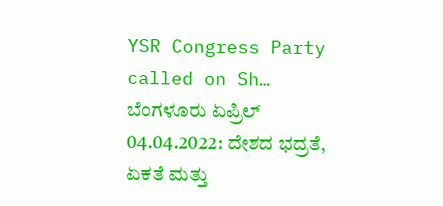YSR Congress Party called on Sh…
ಬೆಂಗಳೂರು ಏಪ್ರಿಲ್ 04.04.2022: ದೇಶದ ಭದ್ರತೆ, ಏಕತೆ ಮತ್ತು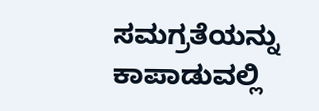ಸಮಗ್ರತೆಯನ್ನು ಕಾಪಾಡುವಲ್ಲಿ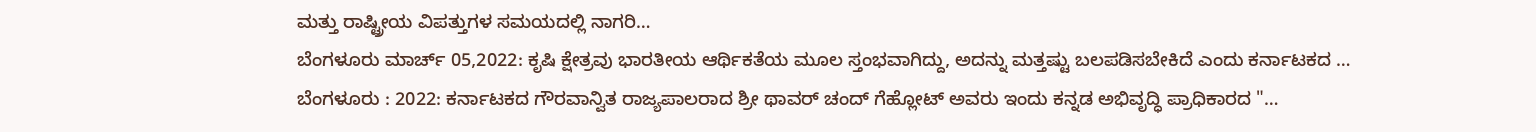ಮತ್ತು ರಾಷ್ಟ್ರೀಯ ವಿಪತ್ತುಗಳ ಸಮಯದಲ್ಲಿ ನಾಗರಿ…
ಬೆಂಗಳೂರು ಮಾರ್ಚ್ 05,2022: ಕೃಷಿ ಕ್ಷೇತ್ರವು ಭಾರತೀಯ ಆರ್ಥಿಕತೆಯ ಮೂಲ ಸ್ತಂಭವಾಗಿದ್ದು, ಅದನ್ನು ಮತ್ತಷ್ಟು ಬಲಪಡಿಸಬೇಕಿದೆ ಎಂದು ಕರ್ನಾಟಕದ …
ಬೆಂಗಳೂರು : 2022: ಕರ್ನಾಟಕದ ಗೌರವಾನ್ವಿತ ರಾಜ್ಯಪಾಲರಾದ ಶ್ರೀ ಥಾವರ್ ಚಂದ್ ಗೆಹ್ಲೋಟ್ ಅವರು ಇಂದು ಕನ್ನಡ ಅಭಿವೃದ್ಧಿ ಪ್ರಾಧಿಕಾರದ "…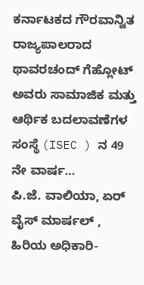ಕರ್ನಾಟಕದ ಗೌರವಾನ್ವಿತ ರಾಜ್ಯಪಾಲರಾದ ಥಾವರಚಂದ್ ಗೆಹ್ಲೋಟ್ ಅವರು ಸಾಮಾಜಿಕ ಮತ್ತು ಆರ್ಥಿಕ ಬದಲಾವಣೆಗಳ ಸಂಸ್ಥೆ (ISEC ) ನ 49 ನೇ ವಾರ್ಷ…
ಪಿ.ಜೆ. ವಾಲಿಯಾ, ಏರ್ ವೈಸ್ ಮಾರ್ಷಲ್ , ಹಿರಿಯ ಅಧಿಕಾರಿ-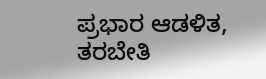ಪ್ರಭಾರ ಆಡಳಿತ, ತರಬೇತಿ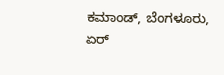ಕಮಾಂಡ್, ಬೆಂಗಳೂರು, ಏರ್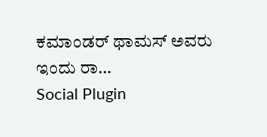ಕಮಾಂಡರ್ ಥಾಮಸ್ ಅವರು ಇಂದು ರಾ…
Social Plugin